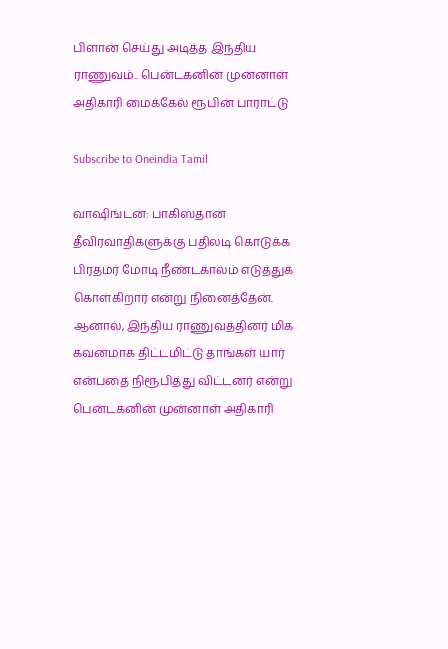பிளான் செய்து அடித்த இந்திய ராணுவம்.. பென்டகனின் முன்னாள் அதிகாரி மைக்கேல் ரூபின் பாராட்டு

Subscribe to Oneindia Tamil

வாஷிங்டன்: பாகிஸ்தான் தீவிரவாதிகளுக்கு பதிலடி கொடுக்க பிரதமர் மோடி நீண்டகாலம் எடுத்துக் கொள்கிறார் என்று நினைத்தேன். ஆனால், இந்திய ராணுவத்தினர் மிக கவனமாக திட்டமிட்டு தாங்கள் யார் என்பதை நிரூபித்து விட்டனர் என்று பென்டகனின் முன்னாள் அதிகாரி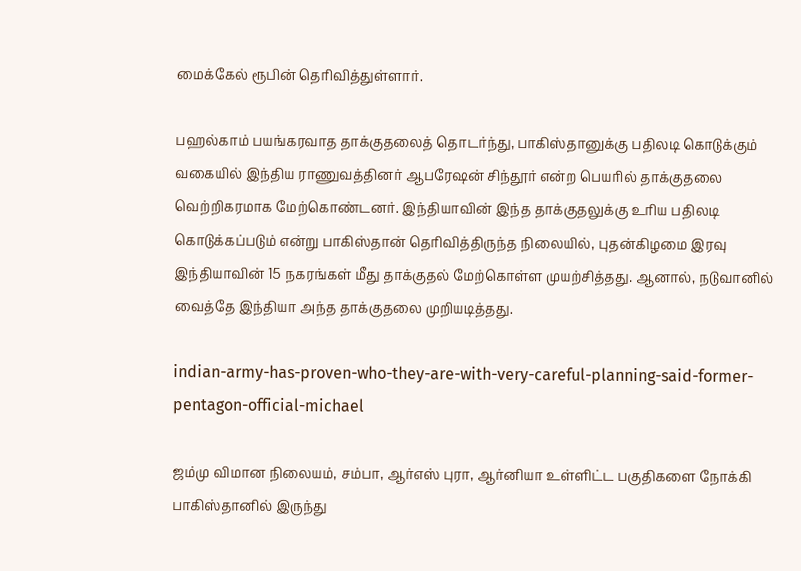மைக்கேல் ரூபின் தெரிவித்துள்ளார்.

பஹல்காம் பயங்கரவாத தாக்குதலைத் தொடர்ந்து, பாகிஸ்தானுக்கு பதிலடி கொடுக்கும் வகையில் இந்திய ராணுவத்தினர் ஆபரேஷன் சிந்தூர் என்ற பெயரில் தாக்குதலை வெற்றிகரமாக மேற்கொண்டனர். இந்தியாவின் இந்த தாக்குதலுக்கு உரிய பதிலடி கொடுக்கப்படும் என்று பாகிஸ்தான் தெரிவித்திருந்த நிலையில், புதன்கிழமை இரவு இந்தியாவின் 15 நகரங்கள் மீது தாக்குதல் மேற்கொள்ள முயற்சித்தது. ஆனால், நடுவானில் வைத்தே இந்தியா அந்த தாக்குதலை முறியடித்தது.

indian-army-has-proven-who-they-are-with-very-careful-planning-said-former-pentagon-official-michael

ஜம்மு விமான நிலையம், சம்பா, ஆர்எஸ் புரா, ஆர்னியா உள்ளிட்ட பகுதிகளை நோக்கி பாகிஸ்தானில் இருந்து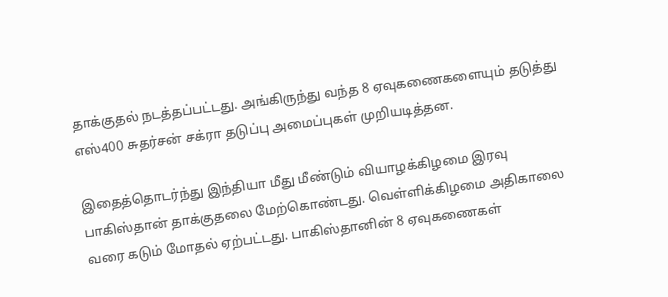தாக்குதல் நடத்தப்பட்டது. அங்கிருந்து வந்த 8 ஏவுகணைகளையும் தடுத்து எஸ்400 சுதர்சன் சக்ரா தடுப்பு அமைப்புகள் முறியடித்தன.

இதைத்தொடர்ந்து இந்தியா மீது மீண்டும் வியாழக்கிழமை இரவு பாகிஸ்தான் தாக்குதலை மேற்கொண்டது. வெள்ளிக்கிழமை அதிகாலை வரை கடும் மோதல் ஏற்பட்டது. பாகிஸ்தானின் 8 ஏவுகணைகள்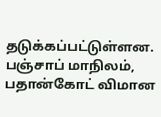தடுக்கப்பட்டுள்ளன. பஞ்சாப் மாநிலம், பதான்கோட் விமான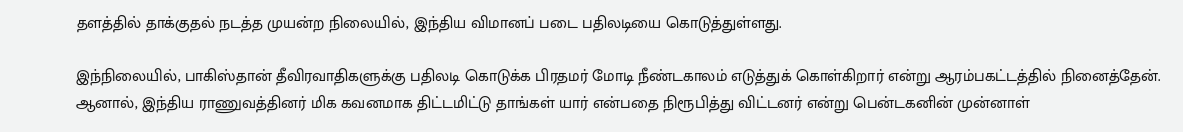தளத்தில் தாக்குதல் நடத்த முயன்ற நிலையில், இந்திய விமானப் படை பதிலடியை கொடுத்துள்ளது.

இந்நிலையில், பாகிஸ்தான் தீவிரவாதிகளுக்கு பதிலடி கொடுக்க பிரதமர் மோடி நீண்டகாலம் எடுத்துக் கொள்கிறார் என்று ஆரம்பகட்டத்தில் நினைத்தேன். ஆனால், இந்திய ராணுவத்தினர் மிக கவனமாக திட்டமிட்டு தாங்கள் யார் என்பதை நிரூபித்து விட்டனர் என்று பென்டகனின் முன்னாள்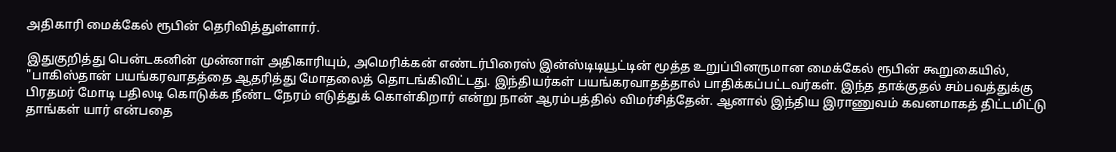அதிகாரி மைக்கேல் ரூபின் தெரிவித்துள்ளார்.

இதுகுறித்து பென்டகனின் முன்னாள் அதிகாரியும், அமெரிக்கன் எண்டர்பிரைஸ் இன்ஸ்டிடியூட்டின் மூத்த உறுப்பினருமான மைக்கேல் ரூபின் கூறுகையில், "பாகிஸ்தான் பயங்கரவாதத்தை ஆதரித்து மோதலைத் தொடங்கிவிட்டது. இந்தியர்கள் பயங்கரவாதத்தால் பாதிக்கப்பட்டவர்கள். இந்த தாக்குதல் சம்பவத்துக்கு பிரதமர் மோடி பதிலடி கொடுக்க நீண்ட நேரம் எடுத்துக் கொள்கிறார் என்று நான் ஆரம்பத்தில் விமர்சித்தேன். ஆனால் இந்திய இராணுவம் கவனமாகத் திட்டமிட்டு தாங்கள் யார் என்பதை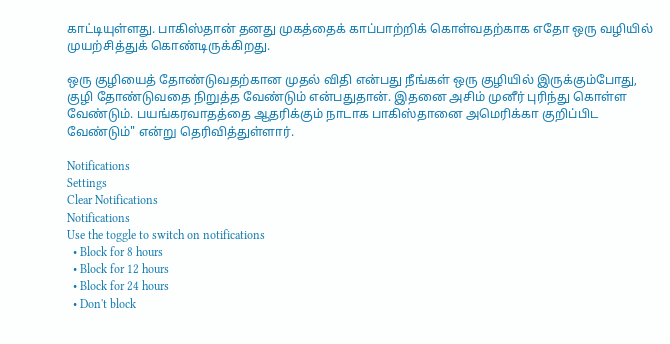காட்டியுள்ளது. பாகிஸ்தான் தனது முகத்தைக் காப்பாற்றிக் கொள்வதற்காக எதோ ஒரு வழியில் முயற்சித்துக் கொண்டிருக்கிறது.

ஒரு குழியைத் தோண்டுவதற்கான முதல் விதி என்பது நீங்கள் ஒரு குழியில் இருக்கும்போது, குழி தோண்டுவதை நிறுத்த வேண்டும் என்பதுதான். இதனை அசிம் முனீர் புரிந்து கொள்ள வேண்டும். பயங்கரவாதத்தை ஆதரிக்கும் நாடாக பாகிஸ்தானை அமெரிக்கா குறிப்பிட வேண்டும்" என்று தெரிவித்துள்ளார்.

Notifications
Settings
Clear Notifications
Notifications
Use the toggle to switch on notifications
  • Block for 8 hours
  • Block for 12 hours
  • Block for 24 hours
  • Don't block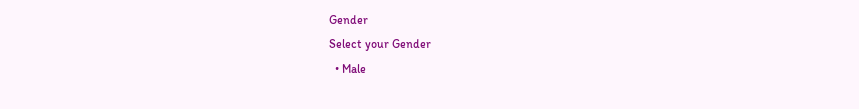Gender
Select your Gender
  • Male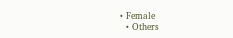• Female
  • Others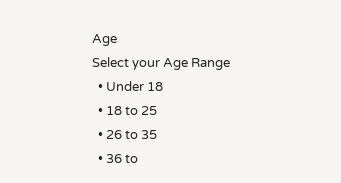Age
Select your Age Range
  • Under 18
  • 18 to 25
  • 26 to 35
  • 36 to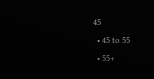45
  • 45 to 55
  • 55+